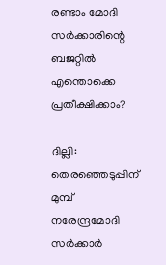രണ്ടാം മോദി സര്‍ക്കാരിന്റെ ബജറ്റില്‍ എന്തൊക്കെ പ്രതീക്ഷിക്കാം?

ദില്ലി: തെരഞ്ഞെടുപ്പിന് മുമ്പ് നരേന്ദ്രമോദി സര്‍ക്കാര്‍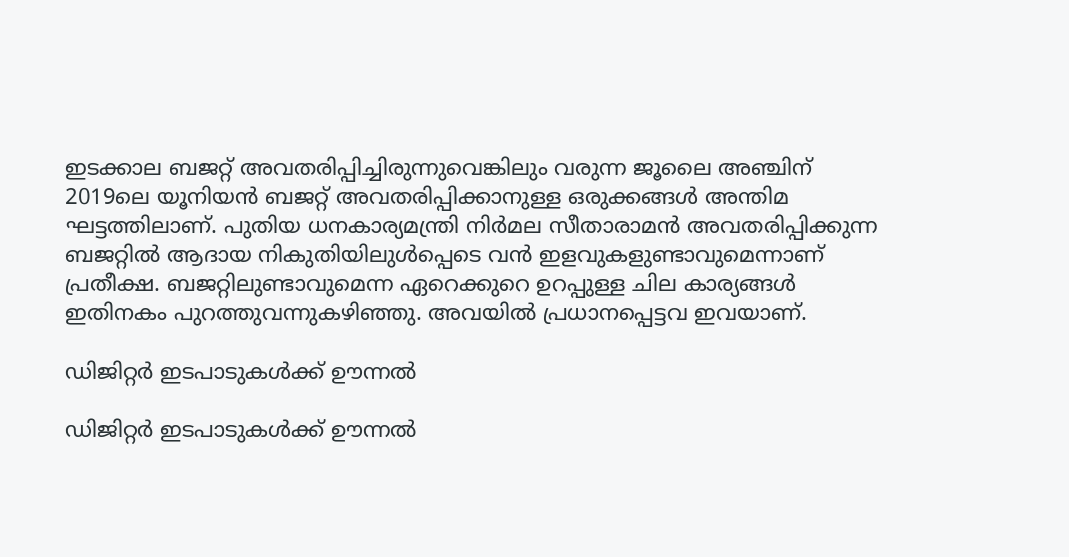ഇടക്കാല ബജറ്റ് അവതരിപ്പിച്ചിരുന്നുവെങ്കിലും വരുന്ന ജൂലൈ അഞ്ചിന് 2019ലെ യൂനിയന്‍ ബജറ്റ് അവതരിപ്പിക്കാനുള്ള ഒരുക്കങ്ങള്‍ അന്തിമ ഘട്ടത്തിലാണ്. പുതിയ ധനകാര്യമന്ത്രി നിര്‍മല സീതാരാമന്‍ അവതരിപ്പിക്കുന്ന ബജറ്റില്‍ ആദായ നികുതിയിലുള്‍പ്പെടെ വന്‍ ഇളവുകളുണ്ടാവുമെന്നാണ് പ്രതീക്ഷ. ബജറ്റിലുണ്ടാവുമെന്ന ഏറെക്കുറെ ഉറപ്പുള്ള ചില കാര്യങ്ങള്‍ ഇതിനകം പുറത്തുവന്നുകഴിഞ്ഞു. അവയില്‍ പ്രധാനപ്പെട്ടവ ഇവയാണ്.

ഡിജിറ്റര്‍ ഇടപാടുകള്‍ക്ക് ഊന്നല്‍

ഡിജിറ്റര്‍ ഇടപാടുകള്‍ക്ക് ഊന്നല്‍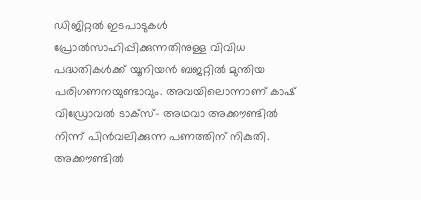ഡിജിറ്റല്‍ ഇടപാടുകള്‍ പ്രോല്‍സാഹിപ്പിക്കുന്നതിനുള്ള വിവിധ പദ്ധതികള്‍ക്ക് യൂനിയന്‍ ബജറ്റില്‍ മുന്തിയ പരിഗണനയുണ്ടാവും. അവയിലൊന്നാണ് കാഷ് വിഡ്രോവല്‍ ടാക്‌സ്- അഥവാ അക്കൗണ്ടില്‍ നിന്ന് പിന്‍വലിക്കുന്ന പണത്തിന് നികുതി. അക്കൗണ്ടില്‍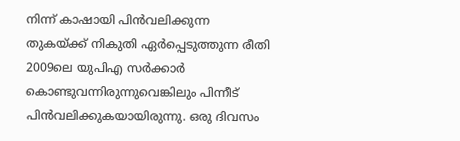നിന്ന് കാഷായി പിന്‍വലിക്കുന്ന തുകയ്ക്ക് നികുതി ഏര്‍പ്പെടുത്തുന്ന രീതി 2009ലെ യുപിഎ സര്‍ക്കാര്‍ കൊണ്ടുവന്നിരുന്നുവെങ്കിലും പിന്നീട് പിന്‍വലിക്കുകയായിരുന്നു. ഒരു ദിവസം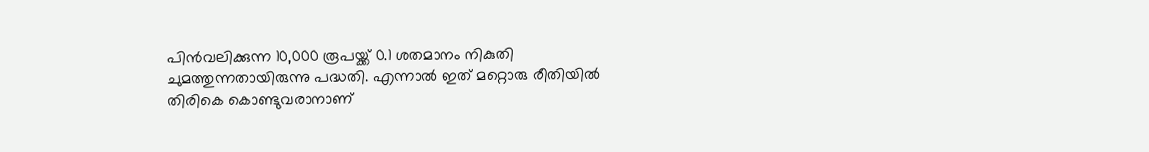പിന്‍വലിക്കുന്ന 10,000 രൂപയ്ക്ക് 0.1 ശതമാനം നികുതി ചുമത്തുന്നതായിരുന്നു പദ്ധതി. എന്നാല്‍ ഇത് മറ്റൊരു രീതിയില്‍ തിരികെ കൊണ്ടുവരാനാണ്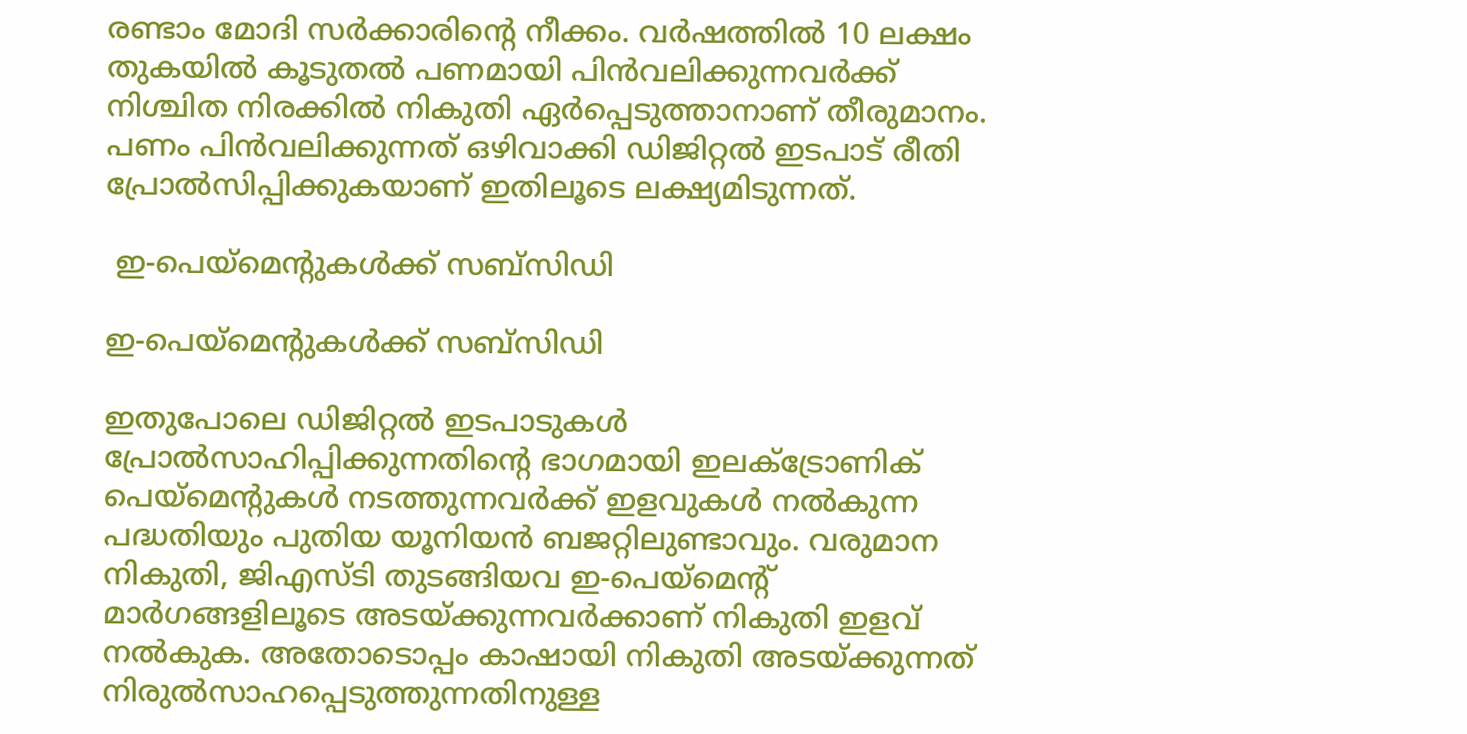രണ്ടാം മോദി സര്‍ക്കാരിന്റെ നീക്കം. വര്‍ഷത്തില്‍ 10 ലക്ഷം തുകയില്‍ കൂടുതല്‍ പണമായി പിന്‍വലിക്കുന്നവര്‍ക്ക് നിശ്ചിത നിരക്കില്‍ നികുതി ഏര്‍പ്പെടുത്താനാണ് തീരുമാനം. പണം പിന്‍വലിക്കുന്നത് ഒഴിവാക്കി ഡിജിറ്റല്‍ ഇടപാട് രീതി പ്രോല്‍സിപ്പിക്കുകയാണ് ഇതിലൂടെ ലക്ഷ്യമിടുന്നത്.

 ഇ-പെയ്‌മെന്റുകള്‍ക്ക് സബ്‌സിഡി

ഇ-പെയ്‌മെന്റുകള്‍ക്ക് സബ്‌സിഡി

ഇതുപോലെ ഡിജിറ്റല്‍ ഇടപാടുകള്‍ പ്രോല്‍സാഹിപ്പിക്കുന്നതിന്റെ ഭാഗമായി ഇലക്ട്രോണിക് പെയ്‌മെന്റുകള്‍ നടത്തുന്നവര്‍ക്ക് ഇളവുകള്‍ നല്‍കുന്ന പദ്ധതിയും പുതിയ യൂനിയന്‍ ബജറ്റിലുണ്ടാവും. വരുമാന നികുതി, ജിഎസ്ടി തുടങ്ങിയവ ഇ-പെയ്‌മെന്റ് മാര്‍ഗങ്ങളിലൂടെ അടയ്ക്കുന്നവര്‍ക്കാണ് നികുതി ഇളവ് നല്‍കുക. അതോടൊപ്പം കാഷായി നികുതി അടയ്ക്കുന്നത് നിരുല്‍സാഹപ്പെടുത്തുന്നതിനുള്ള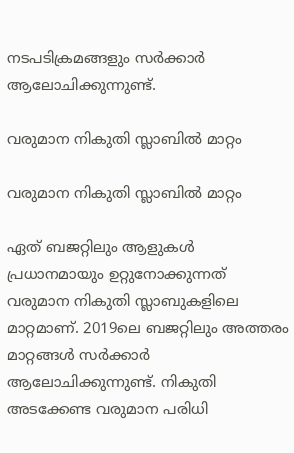നടപടിക്രമങ്ങളും സര്‍ക്കാര്‍ ആലോചിക്കുന്നുണ്ട്.

വരുമാന നികുതി സ്ലാബില്‍ മാറ്റം

വരുമാന നികുതി സ്ലാബില്‍ മാറ്റം

ഏത് ബജറ്റിലും ആളുകള്‍ പ്രധാനമായും ഉറ്റുനോക്കുന്നത് വരുമാന നികുതി സ്ലാബുകളിലെ മാറ്റമാണ്. 2019ലെ ബജറ്റിലും അത്തരം മാറ്റങ്ങള്‍ സര്‍ക്കാര്‍ ആലോചിക്കുന്നുണ്ട്. നികുതി അടക്കേണ്ട വരുമാന പരിധി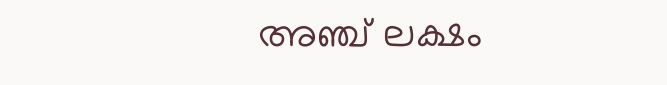അഞ്ച് ലക്ഷം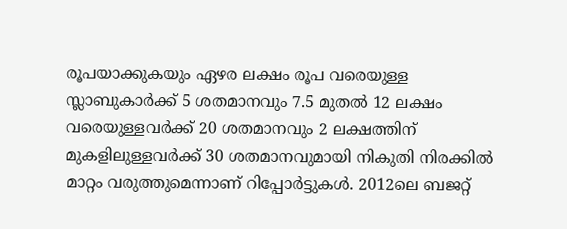രൂപയാക്കുകയും ഏഴര ലക്ഷം രൂപ വരെയുള്ള സ്ലാബുകാര്‍ക്ക് 5 ശതമാനവും 7.5 മുതല്‍ 12 ലക്ഷം വരെയുള്ളവര്‍ക്ക് 20 ശതമാനവും 2 ലക്ഷത്തിന് മുകളിലുള്ളവര്‍ക്ക് 30 ശതമാനവുമായി നികുതി നിരക്കില്‍ മാറ്റം വരുത്തുമെന്നാണ് റിപ്പോര്‍ട്ടുകള്‍. 2012ലെ ബജറ്റ്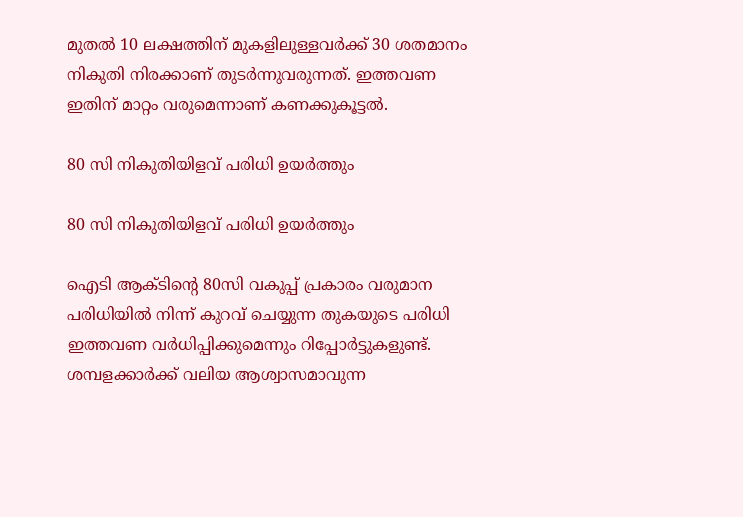മുതല്‍ 10 ലക്ഷത്തിന് മുകളിലുള്ളവര്‍ക്ക് 30 ശതമാനം നികുതി നിരക്കാണ് തുടര്‍ന്നുവരുന്നത്. ഇത്തവണ ഇതിന് മാറ്റം വരുമെന്നാണ് കണക്കുകൂട്ടല്‍.

80 സി നികുതിയിളവ് പരിധി ഉയര്‍ത്തും

80 സി നികുതിയിളവ് പരിധി ഉയര്‍ത്തും

ഐടി ആക്ടിന്റെ 80സി വകുപ്പ് പ്രകാരം വരുമാന പരിധിയില്‍ നിന്ന് കുറവ് ചെയ്യുന്ന തുകയുടെ പരിധി ഇത്തവണ വര്‍ധിപ്പിക്കുമെന്നും റിപ്പോര്‍ട്ടുകളുണ്ട്. ശമ്പളക്കാര്‍ക്ക് വലിയ ആശ്വാസമാവുന്ന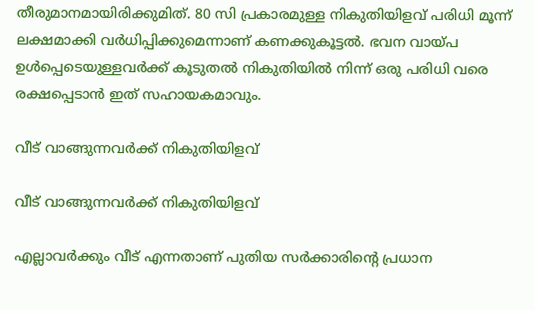തീരുമാനമായിരിക്കുമിത്. 80 സി പ്രകാരമുള്ള നികുതിയിളവ് പരിധി മൂന്ന് ലക്ഷമാക്കി വര്‍ധിപ്പിക്കുമെന്നാണ് കണക്കുകൂട്ടല്‍. ഭവന വായ്പ ഉള്‍പ്പെടെയുള്ളവര്‍ക്ക് കൂടുതല്‍ നികുതിയില്‍ നിന്ന് ഒരു പരിധി വരെ രക്ഷപ്പെടാന്‍ ഇത് സഹായകമാവും.

വീട് വാങ്ങുന്നവര്‍ക്ക് നികുതിയിളവ്

വീട് വാങ്ങുന്നവര്‍ക്ക് നികുതിയിളവ്

എല്ലാവര്‍ക്കും വീട് എന്നതാണ് പുതിയ സര്‍ക്കാരിന്റെ പ്രധാന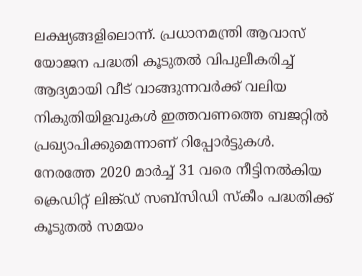ലക്ഷ്യങ്ങളിലൊന്ന്. പ്രധാനമന്ത്രി ആവാസ് യോജന പദ്ധതി കൂടുതല്‍ വിപുലീകരിച്ച് ആദ്യമായി വീട് വാങ്ങുന്നവര്‍ക്ക് വലിയ നികുതിയിളവുകള്‍ ഇത്തവണത്തെ ബജറ്റില്‍ പ്രഖ്യാപിക്കുമെന്നാണ് റിപ്പോര്‍ട്ടുകള്‍. നേരത്തേ 2020 മാര്‍ച്ച് 31 വരെ നീട്ടിനല്‍കിയ ക്രെഡിറ്റ് ലിങ്ക്ഡ് സബ്‌സിഡി സ്‌കീം പദ്ധതിക്ക് കൂടുതല്‍ സമയം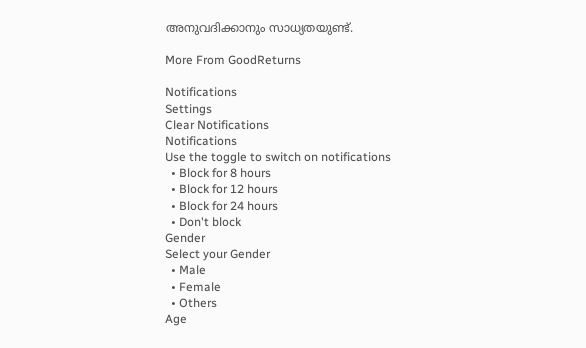അനുവദിക്കാനും സാധ്യതയുണ്ട്.

More From GoodReturns

Notifications
Settings
Clear Notifications
Notifications
Use the toggle to switch on notifications
  • Block for 8 hours
  • Block for 12 hours
  • Block for 24 hours
  • Don't block
Gender
Select your Gender
  • Male
  • Female
  • Others
Age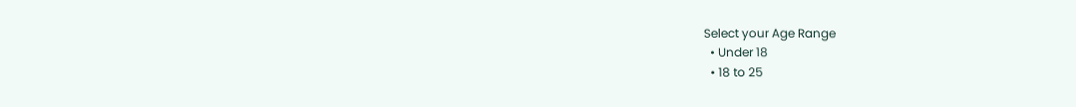Select your Age Range
  • Under 18
  • 18 to 25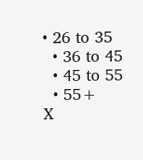• 26 to 35
  • 36 to 45
  • 45 to 55
  • 55+
X